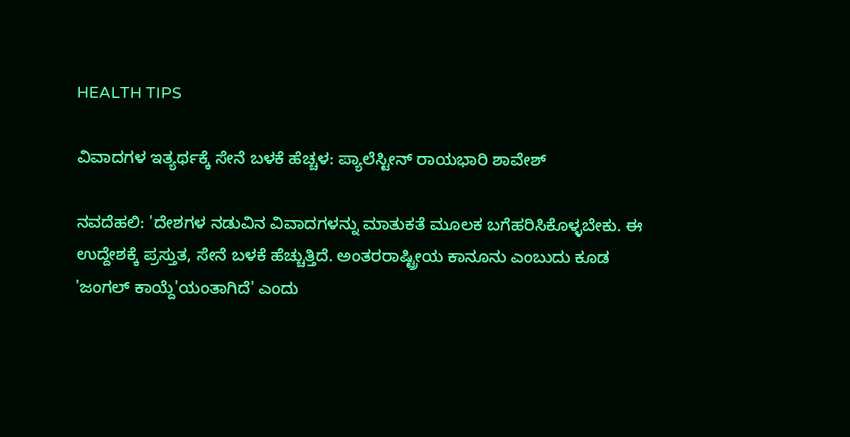HEALTH TIPS

ವಿವಾದಗಳ ಇತ್ಯರ್ಥಕ್ಕೆ ಸೇನೆ ಬಳಕೆ ಹೆಚ್ಚಳ: ಪ್ಯಾಲೆಸ್ಟೀನ್‌ ರಾಯಭಾರಿ ಶಾವೇಶ್

ನವದೆಹಲಿ: 'ದೇಶಗಳ ನಡುವಿನ ವಿವಾದಗಳನ್ನು ಮಾತುಕತೆ ಮೂಲಕ ಬಗೆಹರಿಸಿಕೊಳ್ಳಬೇಕು. ಈ ಉದ್ದೇಶಕ್ಕೆ ಪ್ರಸ್ತುತ, ಸೇನೆ ಬಳಕೆ ಹೆಚ್ಚುತ್ತಿದೆ. ಅಂತರರಾಷ್ಟ್ರೀಯ ಕಾನೂನು ಎಂಬುದು ಕೂಡ 'ಜಂಗಲ್‌ ಕಾಯ್ದೆ'ಯಂತಾಗಿದೆ' ಎಂದು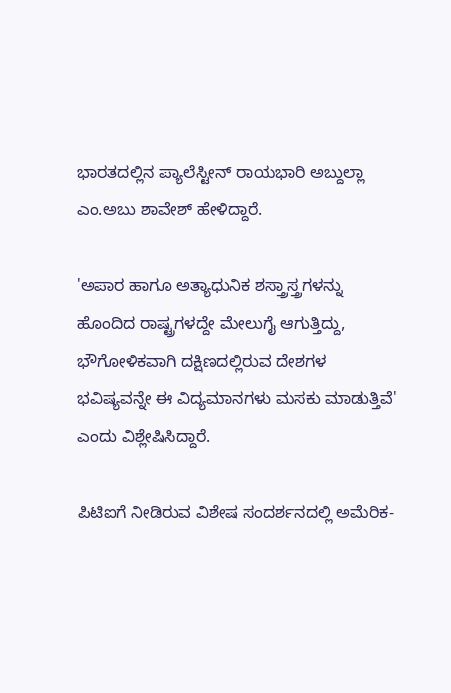ಭಾರತದಲ್ಲಿನ ಪ್ಯಾಲೆಸ್ಟೀನ್ ರಾಯಭಾರಿ ಅಬ್ದುಲ್ಲಾ ಎಂ.ಅಬು ಶಾವೇಶ್ ಹೇಳಿದ್ದಾರೆ.

'ಅಪಾರ ಹಾಗೂ ಅತ್ಯಾಧುನಿಕ ಶಸ್ತ್ರಾಸ್ತ್ರಗಳನ್ನು ಹೊಂದಿದ ರಾಷ್ಟ್ರಗಳದ್ದೇ ಮೇಲುಗೈ ಆಗುತ್ತಿದ್ದು, ಭೌಗೋಳಿಕವಾಗಿ ದಕ್ಷಿಣದಲ್ಲಿರುವ ದೇಶಗಳ ಭವಿಷ್ಯವನ್ನೇ ಈ ವಿದ್ಯಮಾನಗಳು ಮಸಕು ಮಾಡುತ್ತಿವೆ' ಎಂದು ವಿಶ್ಲೇಷಿಸಿದ್ದಾರೆ.

ಪಿಟಿಐಗೆ ನೀಡಿರುವ ವಿಶೇಷ ಸಂದರ್ಶನದಲ್ಲಿ ಅಮೆರಿಕ-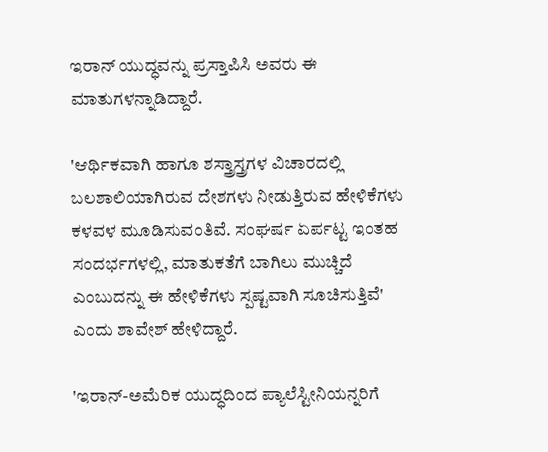ಇರಾನ್‌ ಯುದ್ಧವನ್ನು ಪ್ರಸ್ತಾಪಿಸಿ ಅವರು ಈ ಮಾತುಗಳನ್ನಾಡಿದ್ದಾರೆ.

'ಆರ್ಥಿಕವಾಗಿ ಹಾಗೂ ಶಸ್ತ್ರಾಸ್ತ್ರಗಳ ವಿಚಾರದಲ್ಲಿ ಬಲಶಾಲಿಯಾಗಿರುವ ದೇಶಗಳು ನೀಡುತ್ತಿರುವ ಹೇಳಿಕೆಗಳು ಕಳವಳ ಮೂಡಿಸುವಂತಿವೆ. ಸಂಘರ್ಷ ಏರ್ಪಟ್ಟ ಇಂತಹ ಸಂದರ್ಭಗಳಲ್ಲಿ, ಮಾತುಕತೆಗೆ ಬಾಗಿಲು ಮುಚ್ಚಿದೆ ಎಂಬುದನ್ನು ಈ ಹೇಳಿಕೆಗಳು ಸ್ಪಷ್ಟವಾಗಿ ಸೂಚಿಸುತ್ತಿವೆ' ಎಂದು ಶಾವೇಶ್‌ ಹೇಳಿದ್ದಾರೆ.

'ಇರಾನ್‌-ಅಮೆರಿಕ ಯುದ್ಧದಿಂದ ಪ್ಯಾಲೆಸ್ಟೀನಿಯನ್ನರಿಗೆ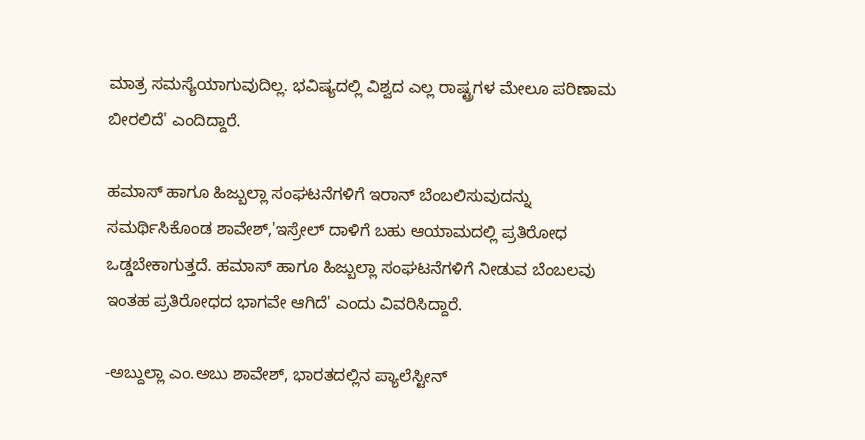ಮಾತ್ರ ಸಮಸ್ಯೆಯಾಗುವುದಿಲ್ಲ. ಭವಿಷ್ಯದಲ್ಲಿ ವಿಶ್ವದ ಎಲ್ಲ ರಾಷ್ಟ್ರಗಳ ಮೇಲೂ ಪರಿಣಾಮ ಬೀರಲಿದೆ' ಎಂದಿದ್ದಾರೆ.

ಹಮಾಸ್‌ ಹಾಗೂ ಹಿಜ್ಬುಲ್ಲಾ ಸಂಘಟನೆಗಳಿಗೆ ಇರಾನ್‌ ಬೆಂಬಲಿಸುವುದನ್ನು ಸಮರ್ಥಿಸಿಕೊಂಡ ಶಾವೇಶ್‌,'ಇಸ್ರೇಲ್‌ ದಾಳಿಗೆ ಬಹು ಆಯಾಮದಲ್ಲಿ ಪ್ರತಿರೋಧ ಒಡ್ಡಬೇಕಾಗುತ್ತದೆ. ಹಮಾಸ್‌ ಹಾಗೂ ಹಿಜ್ಬುಲ್ಲಾ ಸಂಘಟನೆಗಳಿಗೆ ನೀಡುವ ಬೆಂಬಲವು ಇಂತಹ ಪ್ರತಿರೋಧದ ಭಾಗವೇ ಆಗಿದೆ' ಎಂದು ವಿವರಿಸಿದ್ದಾರೆ.

-ಅಬ್ದುಲ್ಲಾ ಎಂ.ಅಬು ಶಾವೇಶ್, ಭಾರತದಲ್ಲಿನ ಪ್ಯಾಲೆಸ್ಟೀನ್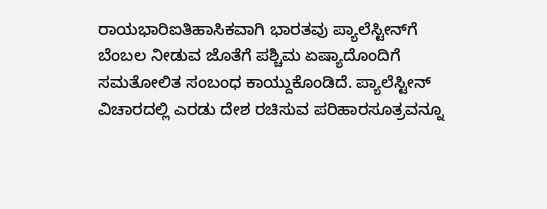ರಾಯಭಾರಿಐತಿಹಾಸಿಕವಾಗಿ ಭಾರತವು ಪ್ಯಾಲೆಸ್ಟೀನ್‌ಗೆ ಬೆಂಬಲ ನೀಡುವ ಜೊತೆಗೆ ಪಶ್ಚಿಮ ಏಷ್ಯಾದೊಂದಿಗೆ ಸಮತೋಲಿತ ಸಂಬಂಧ ಕಾಯ್ದುಕೊಂಡಿದೆ. ಪ್ಯಾಲೆಸ್ಟೀನ್‌ ವಿಚಾರದಲ್ಲಿ ಎರಡು ದೇಶ ರಚಿಸುವ ಪರಿಹಾರಸೂತ್ರವನ್ನೂ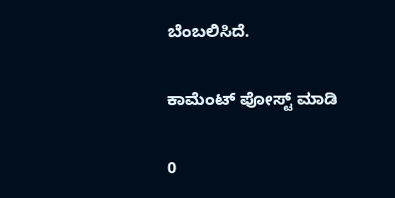ಬೆಂಬಲಿಸಿದೆ.

ಕಾಮೆಂಟ್‌‌ ಪೋಸ್ಟ್‌ ಮಾಡಿ

0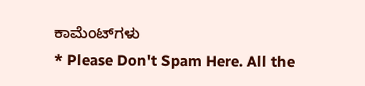ಕಾಮೆಂಟ್‌ಗಳು
* Please Don't Spam Here. All the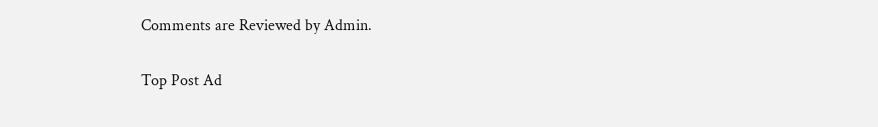Comments are Reviewed by Admin.

Top Post Ad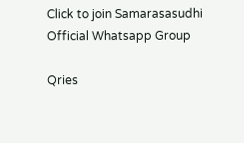Click to join Samarasasudhi Official Whatsapp Group

Qries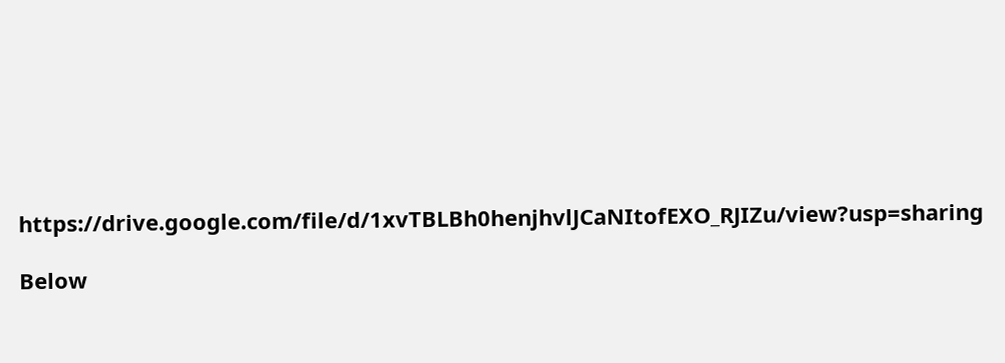https://drive.google.com/file/d/1xvTBLBh0henjhvlJCaNItofEXO_RJIZu/view?usp=sharing

Below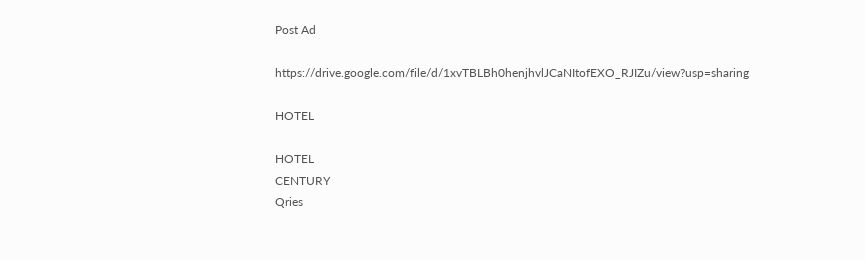Post Ad

https://drive.google.com/file/d/1xvTBLBh0henjhvlJCaNItofEXO_RJIZu/view?usp=sharing

HOTEL

HOTEL
CENTURY
Qries